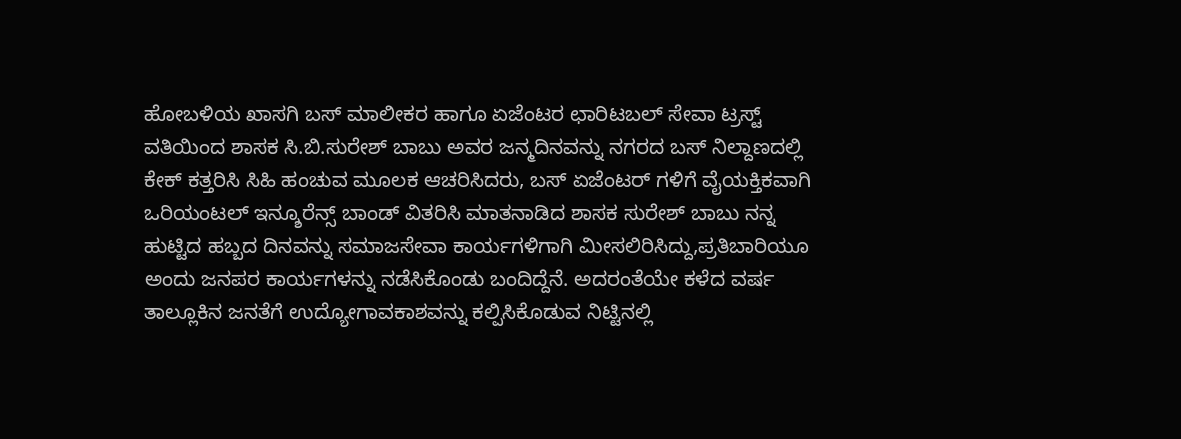ಹೋಬಳಿಯ ಖಾಸಗಿ ಬಸ್ ಮಾಲೀಕರ ಹಾಗೂ ಏಜೆಂಟರ ಛಾರಿಟಬಲ್ ಸೇವಾ ಟ್ರಸ್ಟ್ ವತಿಯಿಂದ ಶಾಸಕ ಸಿ.ಬಿ.ಸುರೇಶ್ ಬಾಬು ಅವರ ಜನ್ಮದಿನವನ್ನು ನಗರದ ಬಸ್ ನಿಲ್ದಾಣದಲ್ಲಿ ಕೇಕ್ ಕತ್ತರಿಸಿ ಸಿಹಿ ಹಂಚುವ ಮೂಲಕ ಆಚರಿಸಿದರು, ಬಸ್ ಏಜೆಂಟರ್ ಗಳಿಗೆ ವೈಯಕ್ತಿಕವಾಗಿ ಒರಿಯಂಟಲ್ ಇನ್ಶೂರೆನ್ಸ್ ಬಾಂಡ್ ವಿತರಿಸಿ ಮಾತನಾಡಿದ ಶಾಸಕ ಸುರೇಶ್ ಬಾಬು ನನ್ನ ಹುಟ್ಟಿದ ಹಬ್ಬದ ದಿನವನ್ನು ಸಮಾಜಸೇವಾ ಕಾರ್ಯಗಳಿಗಾಗಿ ಮೀಸಲಿರಿಸಿದ್ದು,ಪ್ರತಿಬಾರಿಯೂ ಅಂದು ಜನಪರ ಕಾರ್ಯಗಳನ್ನು ನಡೆಸಿಕೊಂಡು ಬಂದಿದ್ದೆನೆ. ಅದರಂತೆಯೇ ಕಳೆದ ವರ್ಷ ತಾಲ್ಲೂಕಿನ ಜನತೆಗೆ ಉದ್ಯೋಗಾವಕಾಶವನ್ನು ಕಲ್ಪಿಸಿಕೊಡುವ ನಿಟ್ಟಿನಲ್ಲಿ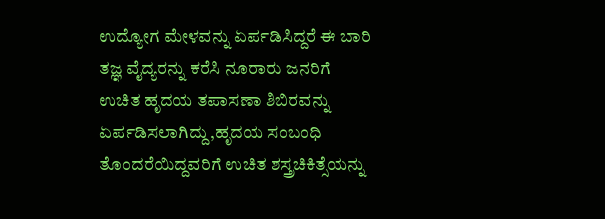ಉದ್ಯೋಗ ಮೇಳವನ್ನು ಏರ್ಪಡಿಸಿದ್ದರೆ ಈ ಬಾರಿ ತಜ್ಞ ವೈದ್ಯರನ್ನು ಕರೆಸಿ ನೂರಾರು ಜನರಿಗೆ ಉಚಿತ ಹೃದಯ ತಪಾಸಣಾ ಶಿಬಿರವನ್ನು ಏರ್ಪಡಿಸಲಾಗಿದ್ದು,ಹೃದಯ ಸಂಬಂಧಿ ತೊಂದರೆಯಿದ್ದವರಿಗೆ ಉಚಿತ ಶಸ್ತ್ರಚಿಕಿತ್ಸೆಯನ್ನು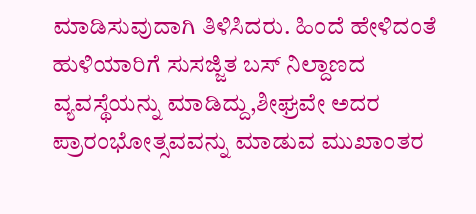ಮಾಡಿಸುವುದಾಗಿ ತಿಳಿಸಿದರು. ಹಿಂದೆ ಹೇಳಿದಂತೆ ಹುಳಿಯಾರಿಗೆ ಸುಸಜ್ಜಿತ ಬಸ್ ನಿಲ್ದಾಣದ ವ್ಯವಸ್ಥೆಯನ್ನು ಮಾಡಿದ್ದು,ಶೀಘ್ರವೇ ಅದರ ಪ್ರಾರಂಭೋತ್ಸವವನ್ನು ಮಾಡುವ ಮುಖಾಂತರ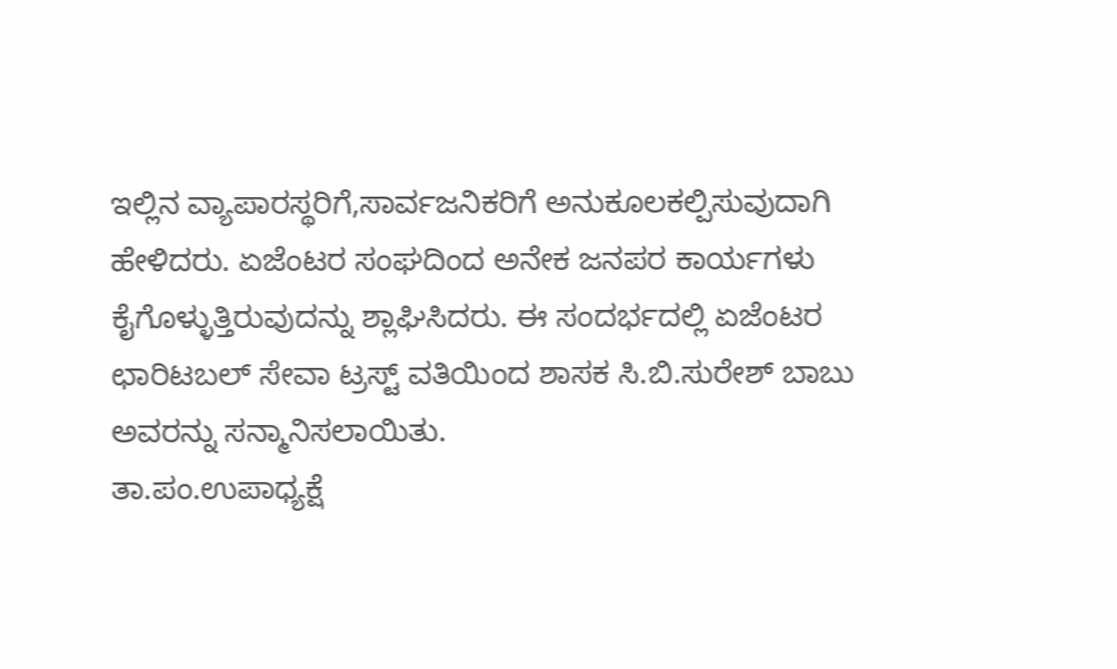ಇಲ್ಲಿನ ವ್ಯಾಪಾರಸ್ಥರಿಗೆ,ಸಾರ್ವಜನಿಕರಿಗೆ ಅನುಕೂಲಕಲ್ಪಿಸುವುದಾಗಿ ಹೇಳಿದರು. ಏಜೆಂಟರ ಸಂಘದಿಂದ ಅನೇಕ ಜನಪರ ಕಾರ್ಯಗಳು ಕೈಗೊಳ್ಳುತ್ತಿರುವುದನ್ನು ಶ್ಲಾಘಿಸಿದರು. ಈ ಸಂದರ್ಭದಲ್ಲಿ ಏಜೆಂಟರ ಛಾರಿಟಬಲ್ ಸೇವಾ ಟ್ರಸ್ಟ್ ವತಿಯಿಂದ ಶಾಸಕ ಸಿ.ಬಿ.ಸುರೇಶ್ ಬಾಬು ಅವರನ್ನು ಸನ್ಮಾನಿಸಲಾಯಿತು.
ತಾ.ಪಂ.ಉಪಾಧ್ಯಕ್ಷೆ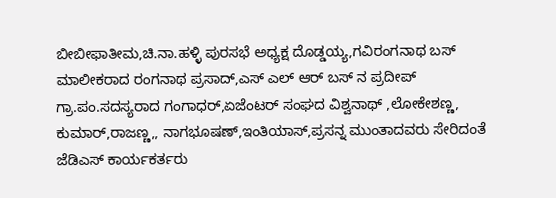ಬೀಬೀಫಾತೀಮ,ಚಿ.ನಾ.ಹಳ್ಳಿ ಪುರಸಭೆ ಅಧ್ಯಕ್ಷ ದೊಡ್ಡಯ್ಯ,ಗವಿರಂಗನಾಥ ಬಸ್ ಮಾಲೀಕರಾದ ರಂಗನಾಥ ಪ್ರಸಾದ್,ಎಸ್ ಎಲ್ ಆರ್ ಬಸ್ ನ ಪ್ರದೀಪ್ ಗ್ರಾ.ಪಂ.ಸದಸ್ಯರಾದ ಗಂಗಾಧರ್,ಏಜೆಂಟರ್ ಸಂಘದ ವಿಶ್ವನಾಥ್ ,ಲೋಕೇಶಣ್ಣ, ಕುಮಾರ್,ರಾಜಣ್ಣ,, ನಾಗಭೂಷಣ್,ಇಂತಿಯಾಸ್,ಪ್ರಸನ್ನ ಮುಂತಾದವರು ಸೇರಿದಂತೆ ಜೆಡಿಎಸ್ ಕಾರ್ಯಕರ್ತರು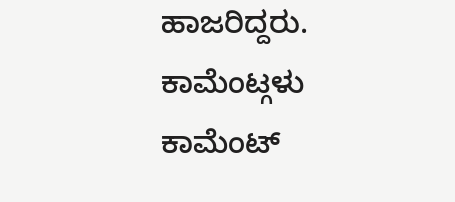ಹಾಜರಿದ್ದರು.
ಕಾಮೆಂಟ್ಗಳು
ಕಾಮೆಂಟ್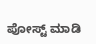ಪೋಸ್ಟ್ ಮಾಡಿ